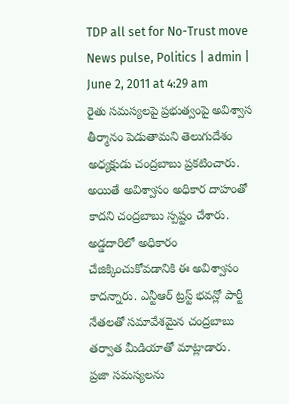TDP all set for No-Trust move
News pulse, Politics | admin | June 2, 2011 at 4:29 am
రైతు సమస్యలపై ప్రభుత్వంపై అవిశ్వాస తీర్మానం పెడుతామని తెలుగుదేశం అధ్యక్షుడు చంద్రబాబు ప్రకటించారు. అయితే అవిశ్వాసం అధికార దాహంతో కాదని చంద్రబాబు స్పష్టం చేశారు. అడ్డదారిలో అధికారం చేజిక్కించుకోవడానికి ఈ అవిశ్వాసం కాదన్నారు. ఎన్టీఆర్ ట్రస్ట్ భవన్లో పార్టీ నేతలతో సమావేశమైన చంద్రబాబు తర్వాత మీడియాతో మాట్లాడారు.
ప్రజా సమస్యలను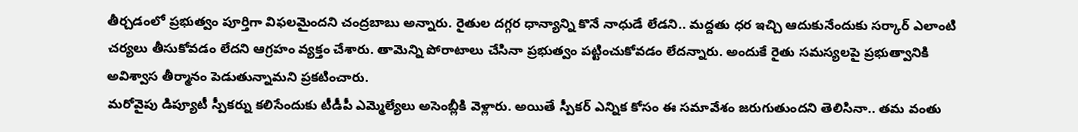తీర్చడంలో ప్రభుత్వం పూర్తిగా విఫలమైందని చంద్రబాబు అన్నారు. రైతుల దగ్గర ధాన్యాన్ని కొనే నాధుడే లేడని.. మద్దతు ధర ఇచ్చి ఆదుకునేందుకు సర్కార్ ఎలాంటి చర్యలు తీసుకోవడం లేదని ఆగ్రహం వ్యక్తం చేశారు. తామెన్ని పోరాటాలు చేసినా ప్రభుత్వం పట్టించుకోవడం లేదన్నారు. అందుకే రైతు సమస్యలపై ప్రభుత్వానికి అవిశ్వాస తీర్మానం పెడుతున్నామని ప్రకటించారు.
మరోవైపు డిప్యూటీ స్పీకర్ను కలిసేందుకు టీడీపీ ఎమ్మెల్యేలు అసెంబ్లీకి వెళ్లారు. అయితే స్పీకర్ ఎన్నిక కోసం ఈ సమావేశం జరుగుతుందని తెలిసినా.. తమ వంతు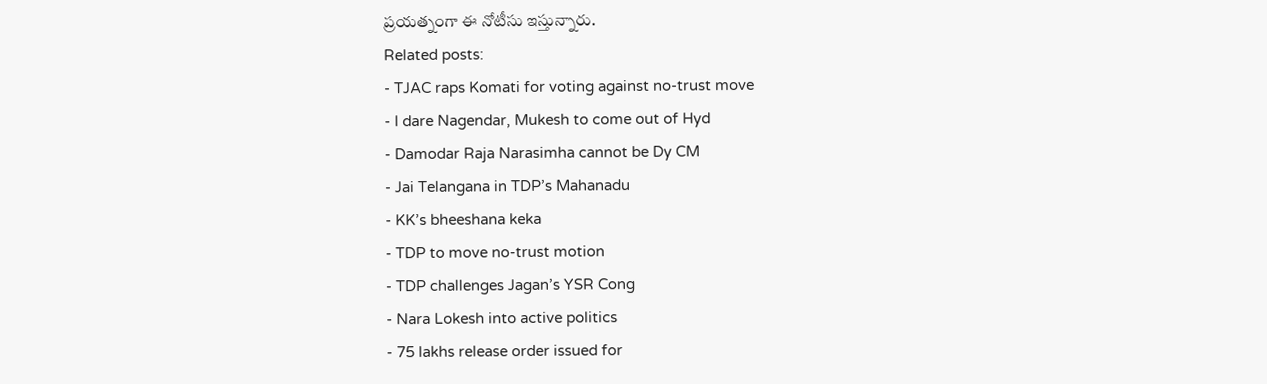ప్రయత్నంగా ఈ నోటీసు ఇస్తున్నారు.
Related posts:
- TJAC raps Komati for voting against no-trust move
- I dare Nagendar, Mukesh to come out of Hyd
- Damodar Raja Narasimha cannot be Dy CM
- Jai Telangana in TDP’s Mahanadu
- KK’s bheeshana keka
- TDP to move no-trust motion
- TDP challenges Jagan’s YSR Cong
- Nara Lokesh into active politics
- 75 lakhs release order issued for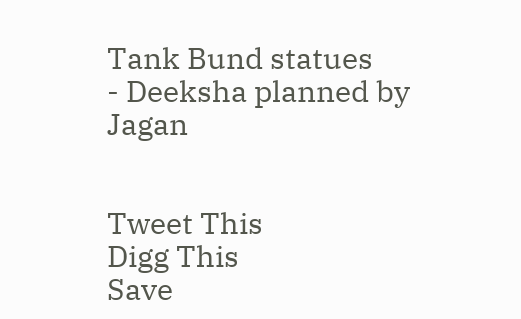Tank Bund statues
- Deeksha planned by Jagan


Tweet This
Digg This
Save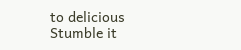to delicious
Stumble it